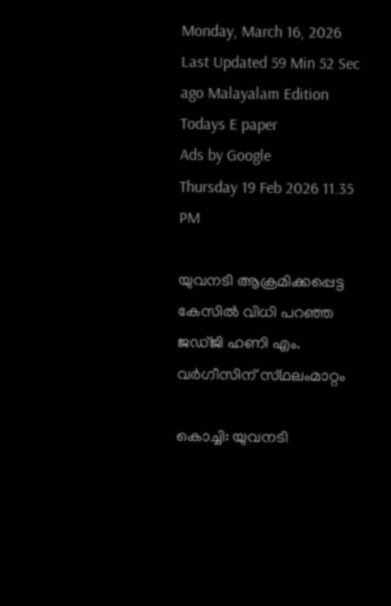Monday, March 16, 2026 Last Updated 59 Min 52 Sec ago Malayalam Edition
Todays E paper
Ads by Google
Thursday 19 Feb 2026 11.35 PM

യുവനടി ആക്രമിക്കപ്പെട്ട കേസില്‍ വിധി പറഞ്ഞ ജഡ്‌ജി ഹണി എം. വര്‍ഗീസിന്‌ സ്‌ഥലംമാറ്റം

കൊച്ചി: യുവനടി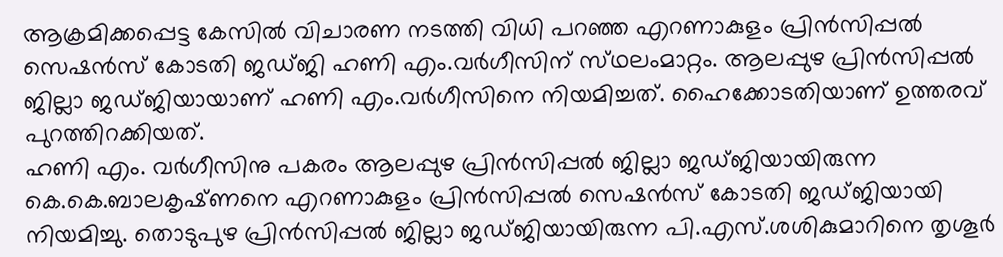ആക്രമിക്കപ്പെട്ട കേസില്‍ വിചാരണ നടത്തി വിധി പറഞ്ഞ എറണാകുളം പ്രിന്‍സിപ്പല്‍ സെഷന്‍സ്‌ കോടതി ജഡ്‌ജി ഹണി എം.വര്‍ഗീസിന്‌ സ്‌ഥലംമാറ്റം. ആലപ്പുഴ പ്രിന്‍സിപ്പല്‍ ജില്ലാ ജഡ്‌ജിയായാണ്‌ ഹണി എം.വര്‍ഗീസിനെ നിയമിച്ചത്‌. ഹൈക്കോടതിയാണ്‌ ഉത്തരവ്‌ പുറത്തിറക്കിയത്‌.
ഹണി എം. വര്‍ഗീസിനു പകരം ആലപ്പുഴ പ്രിന്‍സിപ്പല്‍ ജില്ലാ ജഡ്‌ജിയായിരുന്ന കെ.കെ.ബാലകൃഷ്‌ണനെ എറണാകുളം പ്രിന്‍സിപ്പല്‍ സെഷന്‍സ്‌ കോടതി ജഡ്‌ജിയായി നിയമിച്ചു. തൊടുപുഴ പ്രിന്‍സിപ്പല്‍ ജില്ലാ ജഡ്‌ജിയായിരുന്ന പി.എസ്‌.ശശികുമാറിനെ തൃശൂര്‍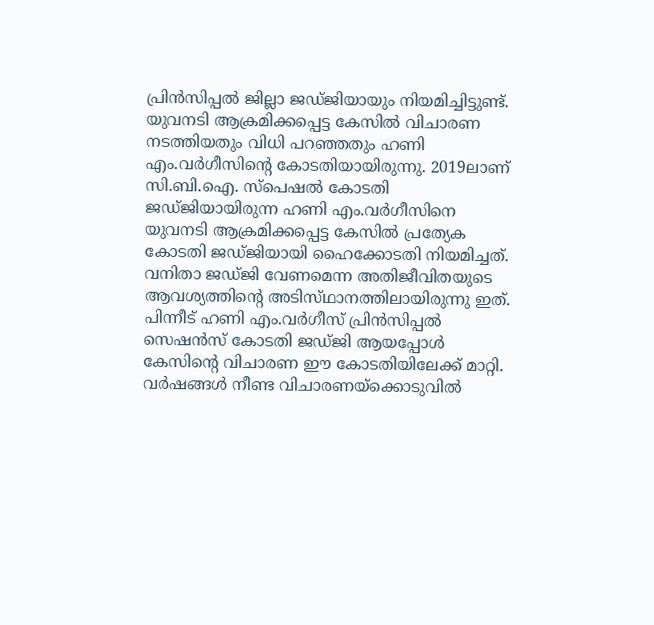പ്രിന്‍സിപ്പല്‍ ജില്ലാ ജഡ്‌ജിയായും നിയമിച്ചിട്ടുണ്ട്‌.
യുവനടി ആക്രമിക്കപ്പെട്ട കേസില്‍ വിചാരണ നടത്തിയതും വിധി പറഞ്ഞതും ഹണി എം.വര്‍ഗീസിന്റെ കോടതിയായിരുന്നു. 2019ലാണ്‌ സി.ബി.ഐ. സ്‌പെഷല്‍ കോടതി ജഡ്‌ജിയായിരുന്ന ഹണി എം.വര്‍ഗീസിനെ യുവനടി ആക്രമിക്കപ്പെട്ട കേസില്‍ പ്രത്യേക കോടതി ജഡ്‌ജിയായി ഹൈക്കോടതി നിയമിച്ചത്‌. വനിതാ ജഡ്‌ജി വേണമെന്ന അതിജീവിതയുടെ ആവശ്യത്തിന്റെ അടിസ്‌ഥാനത്തിലായിരുന്നു ഇത്‌. പിന്നീട്‌ ഹണി എം.വര്‍ഗീസ്‌ പ്രിന്‍സിപ്പല്‍ സെഷന്‍സ്‌ കോടതി ജഡ്‌ജി ആയപ്പോള്‍ കേസിന്റെ വിചാരണ ഈ കോടതിയിലേക്ക്‌ മാറ്റി. വര്‍ഷങ്ങള്‍ നീണ്ട വിചാരണയ്‌ക്കൊടുവില്‍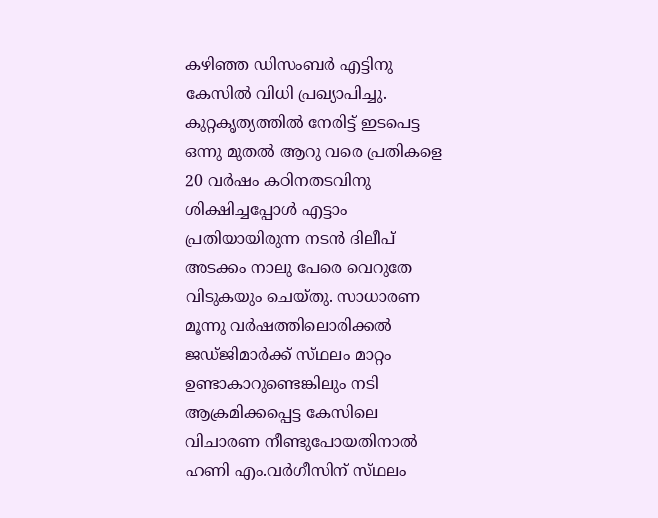കഴിഞ്ഞ ഡിസംബര്‍ എട്ടിനു കേസില്‍ വിധി പ്രഖ്യാപിച്ചു.
കുറ്റകൃത്യത്തില്‍ നേരിട്ട്‌ ഇടപെട്ട ഒന്നു മുതല്‍ ആറു വരെ പ്രതികളെ 20 വര്‍ഷം കഠിനതടവിനു ശിക്ഷിച്ചപ്പോള്‍ എട്ടാം പ്രതിയായിരുന്ന നടന്‍ ദിലീപ്‌ അടക്കം നാലു പേരെ വെറുതേ വിടുകയും ചെയ്‌തു. സാധാരണ മൂന്നു വര്‍ഷത്തിലൊരിക്കല്‍ ജഡ്‌ജിമാര്‍ക്ക്‌ സ്‌ഥലം മാറ്റം ഉണ്ടാകാറുണ്ടെങ്കിലും നടി ആക്രമിക്കപ്പെട്ട കേസിലെ വിചാരണ നീണ്ടുപോയതിനാല്‍ ഹണി എം.വര്‍ഗീസിന്‌ സ്‌ഥലം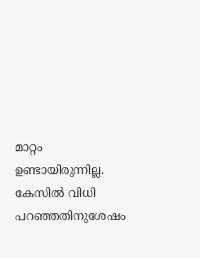മാറ്റം ഉണ്ടായിരുന്നില്ല.
കേസില്‍ വിധി പറഞ്ഞതിനുശേഷം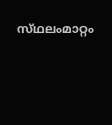സ്‌ഥലംമാറ്റം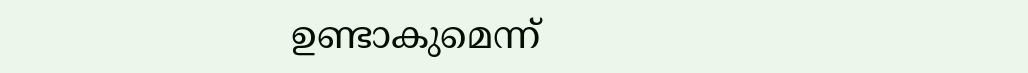ഉണ്ടാകുമെന്ന്‌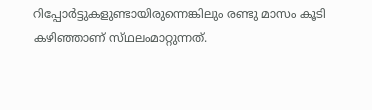റിപ്പോര്‍ട്ടുകളുണ്ടായിരുന്നെങ്കിലും രണ്ടു മാസം കൂടി കഴിഞ്ഞാണ്‌ സ്‌ഥലംമാറ്റുന്നത്‌.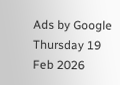Ads by Google
Thursday 19 Feb 2026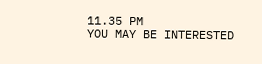11.35 PM
YOU MAY BE INTERESTED